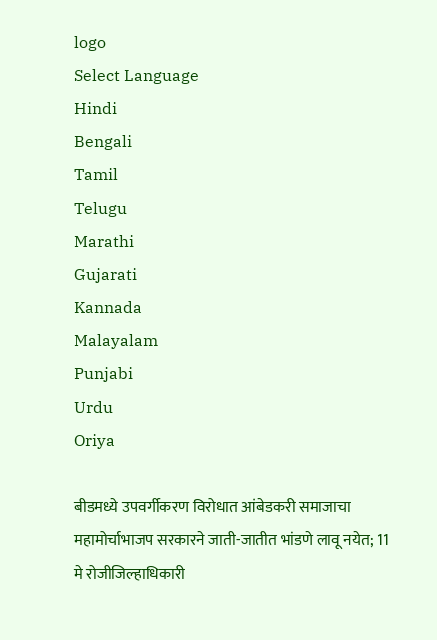logo
Select Language
Hindi
Bengali
Tamil
Telugu
Marathi
Gujarati
Kannada
Malayalam
Punjabi
Urdu
Oriya

बीडमध्ये उपवर्गीकरण विरोधात आंबेडकरी समाजाचा महामोर्चाभाजप सरकारने जाती-जातीत भांडणे लावू नयेत; 11 मे रोजीजिल्हाधिकारी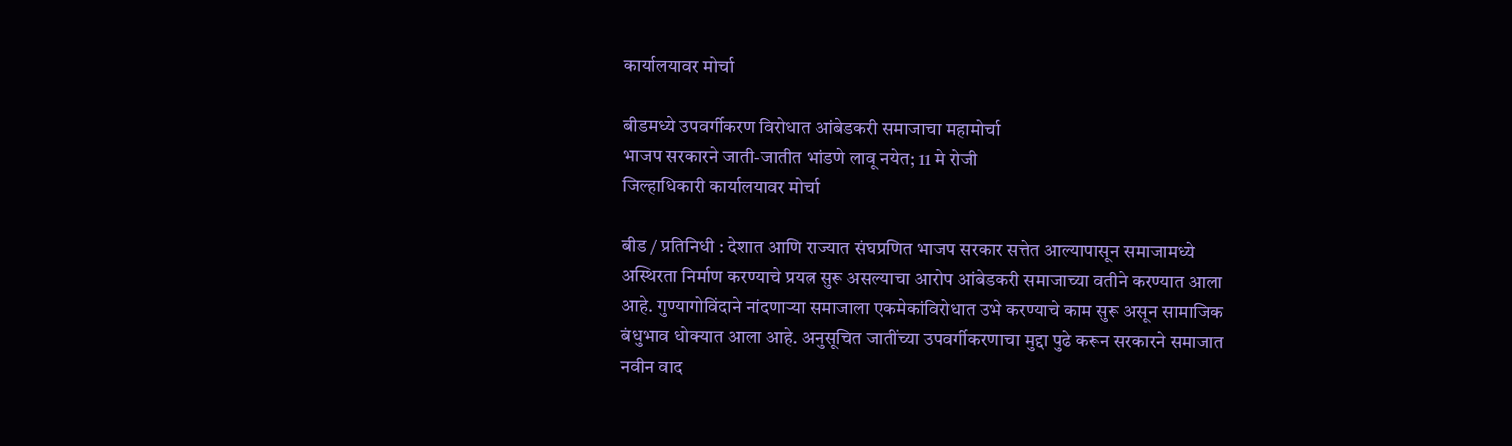कार्यालयावर मोर्चा

बीडमध्ये उपवर्गीकरण विरोधात आंबेडकरी समाजाचा महामोर्चा
भाजप सरकारने जाती-जातीत भांडणे लावू नयेत; 11 मे रोजी
जिल्हाधिकारी कार्यालयावर मोर्चा

बीड / प्रतिनिधी : देशात आणि राज्यात संघप्रणित भाजप सरकार सत्तेत आल्यापासून समाजामध्ये अस्थिरता निर्माण करण्याचे प्रयत्न सुरू असल्याचा आरोप आंबेडकरी समाजाच्या वतीने करण्यात आला आहे. गुण्यागोविंदाने नांदणाऱ्या समाजाला एकमेकांविरोधात उभे करण्याचे काम सुरू असून सामाजिक बंधुभाव धोक्यात आला आहे. अनुसूचित जातींच्या उपवर्गीकरणाचा मुद्दा पुढे करून सरकारने समाजात नवीन वाद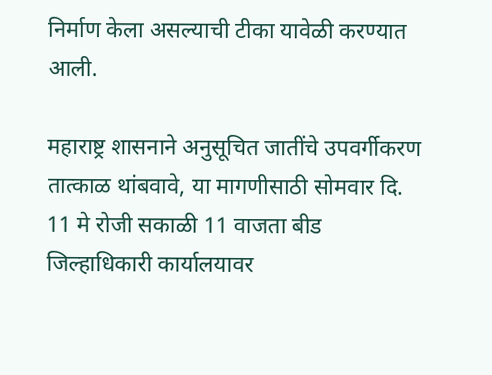निर्माण केला असल्याची टीका यावेळी करण्यात आली.

महाराष्ट्र शासनाने अनुसूचित जातींचे उपवर्गीकरण तात्काळ थांबवावे, या मागणीसाठी सोमवार दि. 11 मे रोजी सकाळी 11 वाजता बीड जिल्हाधिकारी कार्यालयावर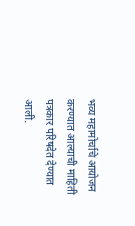भव्य महामोर्चाचे आयोजन करण्यात आल्याची माहिती पत्रकार परिषदेत देण्यात आली.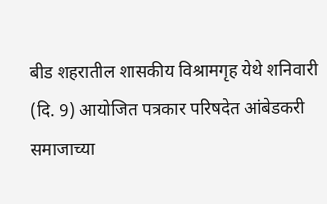बीड शहरातील शासकीय विश्रामगृह येथे शनिवारी (दि. 9) आयोजित पत्रकार परिषदेत आंबेडकरी समाजाच्या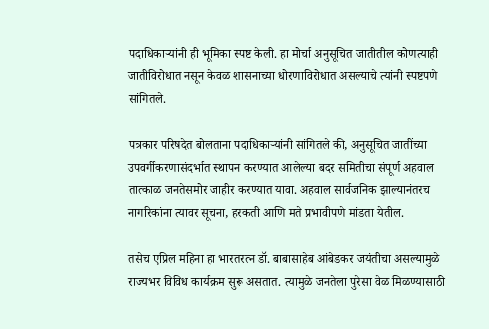पदाधिकाऱ्यांनी ही भूमिका स्पष्ट केली. हा मोर्चा अनुसूचित जातीतील कोणत्याही जातीविरोधात नसून केवळ शासनाच्या धोरणाविरोधात असल्याचे त्यांनी स्पष्टपणे सांगितले.

पत्रकार परिषदेत बोलताना पदाधिकाऱ्यांनी सांगितले की, अनुसूचित जातींच्या उपवर्गीकरणासंदर्भात स्थापन करण्यात आलेल्या बदर समितीचा संपूर्ण अहवाल तात्काळ जनतेसमोर जाहीर करण्यात यावा. अहवाल सार्वजनिक झाल्यानंतरच नागरिकांना त्यावर सूचना, हरकती आणि मते प्रभावीपणे मांडता येतील.

तसेच एप्रिल महिना हा भारतरत्न डॉ. बाबासाहेब आंबेडकर जयंतीचा असल्यामुळे राज्यभर विविध कार्यक्रम सुरू असतात. त्यामुळे जनतेला पुरेसा वेळ मिळण्यासाठी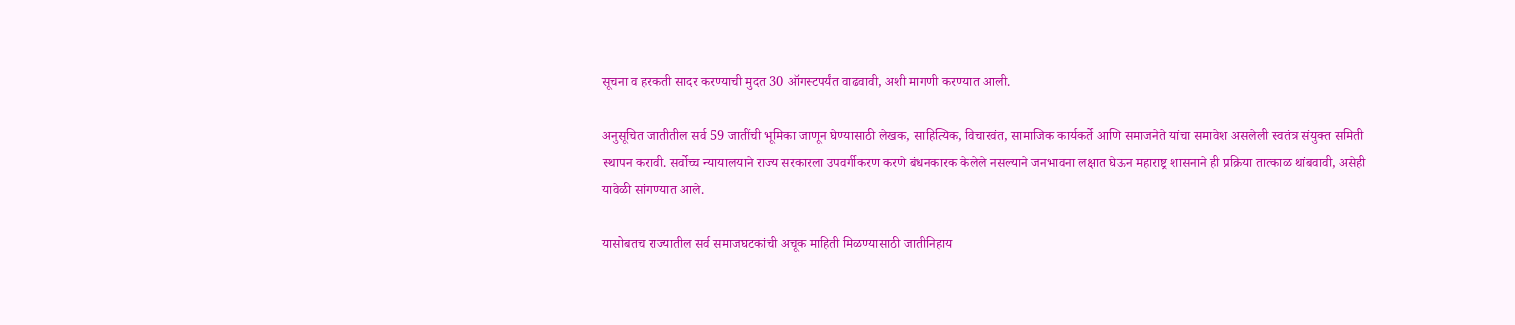सूचना व हरकती सादर करण्याची मुदत 30 ऑगस्टपर्यंत वाढवावी, अशी मागणी करण्यात आली.

अनुसूचित जातीतील सर्व 59 जातींची भूमिका जाणून घेण्यासाठी लेखक, साहित्यिक, विचारवंत, सामाजिक कार्यकर्ते आणि समाजनेते यांचा समावेश असलेली स्वतंत्र संयुक्त समिती स्थापन करावी. सर्वोच्च न्यायालयाने राज्य सरकारला उपवर्गीकरण करणे बंधनकारक केलेले नसल्याने जनभावना लक्षात घेऊन महाराष्ट्र शासनाने ही प्रक्रिया तात्काळ थांबवावी, असेही यावेळी सांगण्यात आले.

यासोबतच राज्यातील सर्व समाजघटकांची अचूक माहिती मिळण्यासाठी जातीनिहाय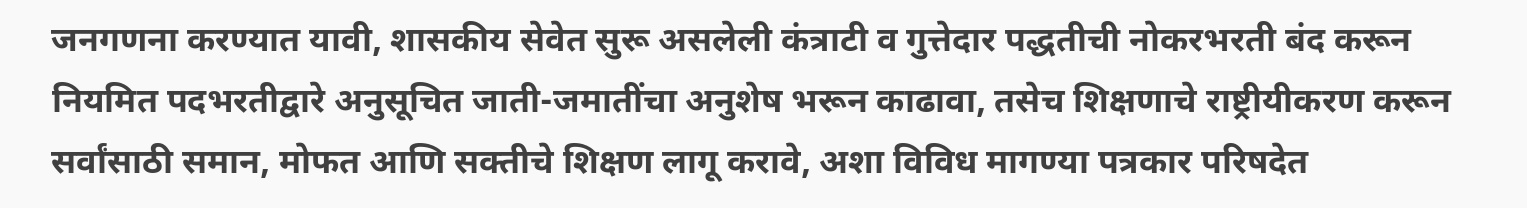जनगणना करण्यात यावी, शासकीय सेवेत सुरू असलेली कंत्राटी व गुत्तेदार पद्धतीची नोकरभरती बंद करून नियमित पदभरतीद्वारे अनुसूचित जाती-जमातींचा अनुशेष भरून काढावा, तसेच शिक्षणाचे राष्ट्रीयीकरण करून सर्वांसाठी समान, मोफत आणि सक्तीचे शिक्षण लागू करावे, अशा विविध मागण्या पत्रकार परिषदेत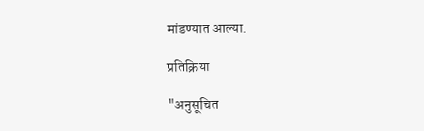मांडण्यात आल्या.

प्रतिक्रिया

"अनुसूचित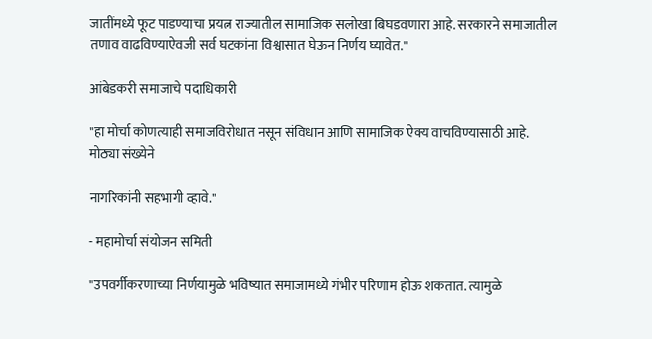जातींमध्ये फूट पाडण्याचा प्रयत्न राज्यातील सामाजिक सलोखा बिघडवणारा आहे. सरकारने समाजातील तणाव वाढविण्याऐवजी सर्व घटकांना विश्वासात घेऊन निर्णय घ्यावेत."

आंबेडकरी समाजाचे पदाधिकारी

"हा मोर्चा कोणत्याही समाजविरोधात नसून संविधान आणि सामाजिक ऐक्य वाचविण्यासाठी आहे. मोठ्या संख्येने

नागरिकांनी सहभागी व्हावे."

- महामोर्चा संयोजन समिती

"उपवर्गीकरणाच्या निर्णयामुळे भविष्यात समाजामध्ये गंभीर परिणाम होऊ शकतात. त्यामुळे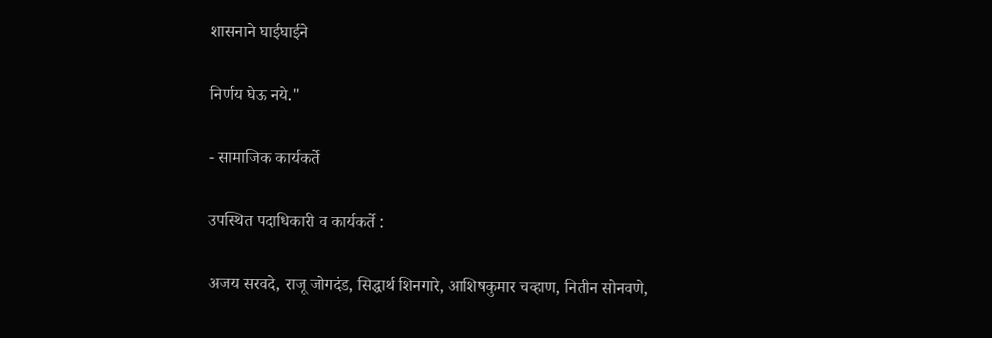शासनाने घाईघाईने

निर्णय घेऊ नये."

- सामाजिक कार्यकर्ते

उपस्थित पदाधिकारी व कार्यकर्ते :

अजय सरवदे, राजू जोगदंड, सिद्धार्थ शिनगारे, आशिषकुमार चव्हाण, नितीन सोनवणे,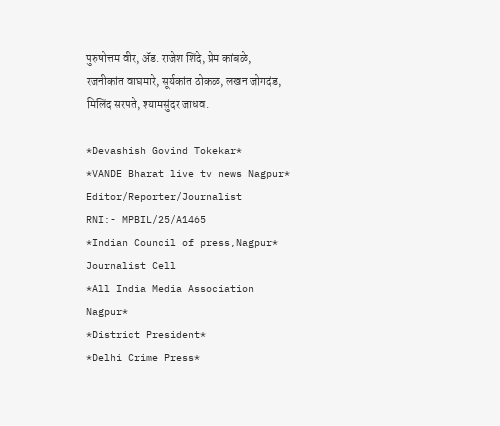पुरुषोत्तम वीर, ॲड. राजेश शिंदे, प्रेम कांबळे, रजनीकांत वाघमारे, सूर्यकांत ठोकळ, लखन जोगदंड, मिलिंद सरपते, श्यामसुंदर जाधव.

*Devashish Govind Tokekar*
*VANDE Bharat live tv news Nagpur*
Editor/Reporter/Journalist
RNI:- MPBIL/25/A1465
*Indian Council of press,Nagpur*
Journalist Cell
*All India Media Association
Nagpur*
*District President*
*Delhi Crime Press*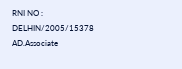RNI NO : DELHIN/2005/15378
AD.Associate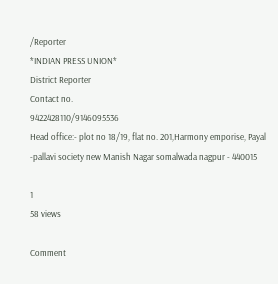/Reporter
*INDIAN PRESS UNION*
District Reporter
Contact no.
9422428110/9146095536
Head office:- plot no 18/19, flat no. 201,Harmony emporise, Payal -pallavi society new Manish Nagar somalwada nagpur - 440015

1
58 views

Comment